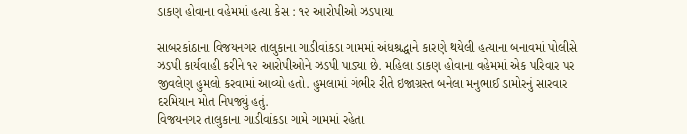ડાકણ હોવાના વહેમમાં હત્યા કેસ : ૧૨ આરોપીઓ ઝડપાયા

સાબરકાંઠાના વિજયનગર તાલુકાના ગાડીવાંકડા ગામમાં અંધશ્રદ્ધાને કારણે થયેલી હત્યાના બનાવમાં પોલીસે ઝડપી કાર્યવાહી કરીને ૧૨ આરોપીઓને ઝડપી પાડ્યા છે. મહિલા ડાકણ હોવાના વહેમમાં એક પરિવાર પર જીવલેણ હુમલો કરવામાં આવ્યો હતો. હુમલામાં ગંભીર રીતે ઇજાગ્રસ્ત બનેલા મનુભાઈ ડામોરનું સારવાર દરમિયાન મોત નિપજ્યું હતું.
વિજયનગર તાલુકાના ગાડીવાંકડા ગામે ગામમાં રહેતા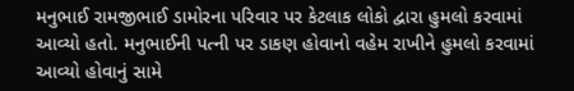મનુભાઈ રામજીભાઈ ડામોરના પરિવાર પર કેટલાક લોકો દ્વારા હુમલો કરવામાં આવ્યો હતો. મનુભાઈની પત્ની પર ડાકણ હોવાનો વહેમ રાખીને હુમલો કરવામાં આવ્યો હોવાનું સામે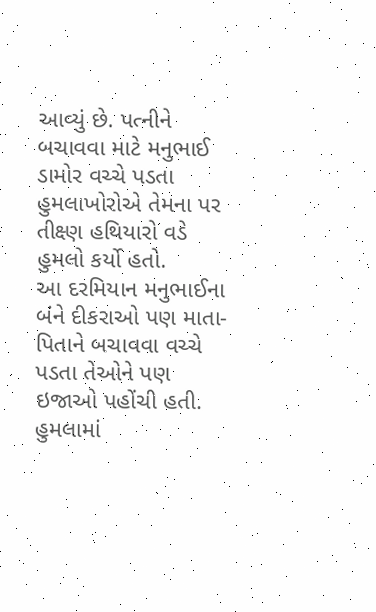આવ્યું છે. પત્નીને બચાવવા માટે મનુભાઈ ડામોર વચ્ચે પડતા હુમલાખોરોએ તેમના પર તીક્ષ્ણ હથિયારો વડે હુમલો કર્યો હતો.
આ દરમિયાન મનુભાઈના બંને દીકરાઓ પણ માતા-પિતાને બચાવવા વચ્ચે પડતા તેઓને પણ ઇજાઓ પહોંચી હતી. હુમલામાં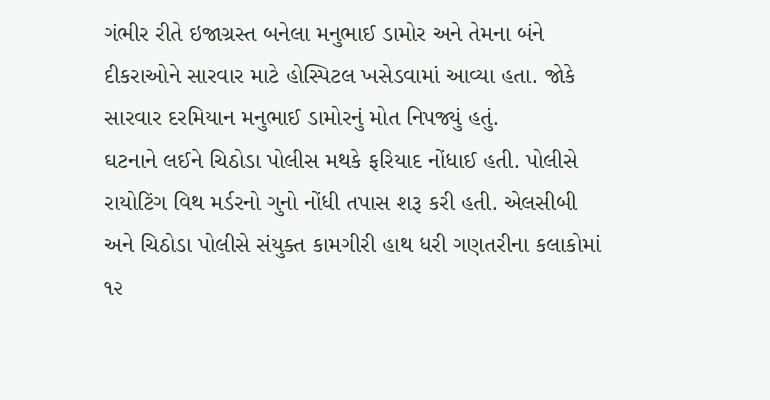ગંભીર રીતે ઇજાગ્રસ્ત બનેલા મનુભાઈ ડામોર અને તેમના બંને દીકરાઓને સારવાર માટે હોસ્પિટલ ખસેડવામાં આવ્યા હતા. જોકે સારવાર દરમિયાન મનુભાઈ ડામોરનું મોત નિપજ્યું હતું.
ઘટનાને લઈને ચિઠોડા પોલીસ મથકે ફરિયાદ નોંધાઈ હતી. પોલીસે રાયોટિંગ વિથ મર્ડરનો ગુનો નોંધી તપાસ શરૂ કરી હતી. એલસીબી અને ચિઠોડા પોલીસે સંયુક્ત કામગીરી હાથ ધરી ગણતરીના કલાકોમાં ૧૨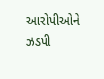આરોપીઓને ઝડપી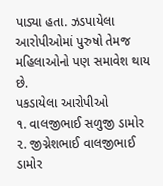પાડ્યા હતા. ઝડપાયેલા આરોપીઓમાં પુરુષો તેમજ મહિલાઓનો પણ સમાવેશ થાય છે.
પકડાયેલા આરોપીઓ
૧. વાલજીભાઈ સળુજી ડામોર
૨. જીગ્નેશભાઈ વાલજીભાઈ ડામોર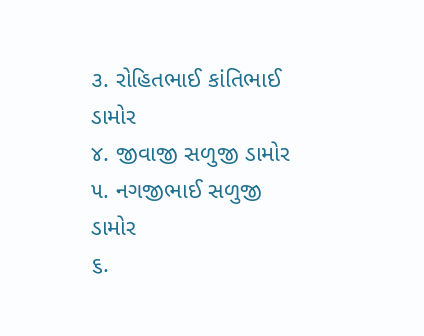૩. રોહિતભાઈ કાંતિભાઈ ડામોર
૪. જીવાજી સળુજી ડામોર
૫. નગજીભાઈ સળુજી ડામોર
૬.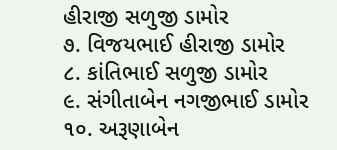હીરાજી સળુજી ડામોર
૭. વિજયભાઈ હીરાજી ડામોર
૮. કાંતિભાઈ સળુજી ડામોર
૯. સંગીતાબેન નગજીભાઈ ડામોર
૧૦. અરૂણાબેન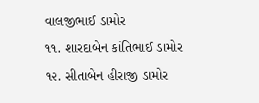વાલજીભાઈ ડામોર
૧૧. શારદાબેન કાંતિભાઈ ડામોર
૧૨. સીતાબેન હીરાજી ડામોર